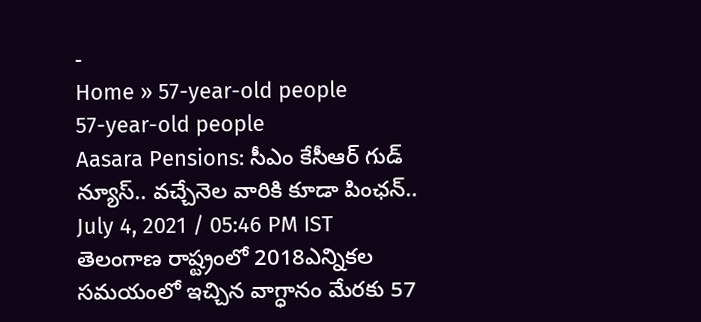-
Home » 57-year-old people
57-year-old people
Aasara Pensions: సీఎం కేసీఆర్ గుడ్ న్యూస్.. వచ్చేనెల వారికి కూడా పింఛన్..
July 4, 2021 / 05:46 PM IST
తెలంగాణ రాష్ట్రంలో 2018ఎన్నికల సమయంలో ఇచ్చిన వాగ్ధానం మేరకు 57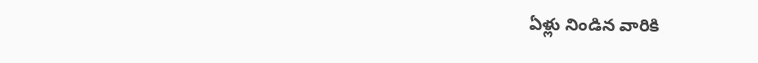ఏళ్లు నిండిన వారికి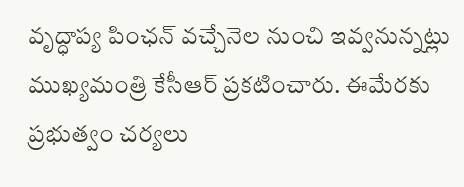వృద్ధాప్య పింఛన్ వచ్చేనెల నుంచి ఇవ్వనున్నట్లు ముఖ్యమంత్రి కేసీఆర్ ప్రకటించారు. ఈమేరకు ప్రభుత్వం చర్యలు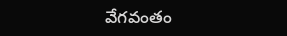వేగవంతం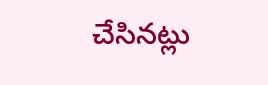చేసినట్లు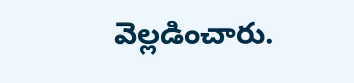వెల్లడించారు.